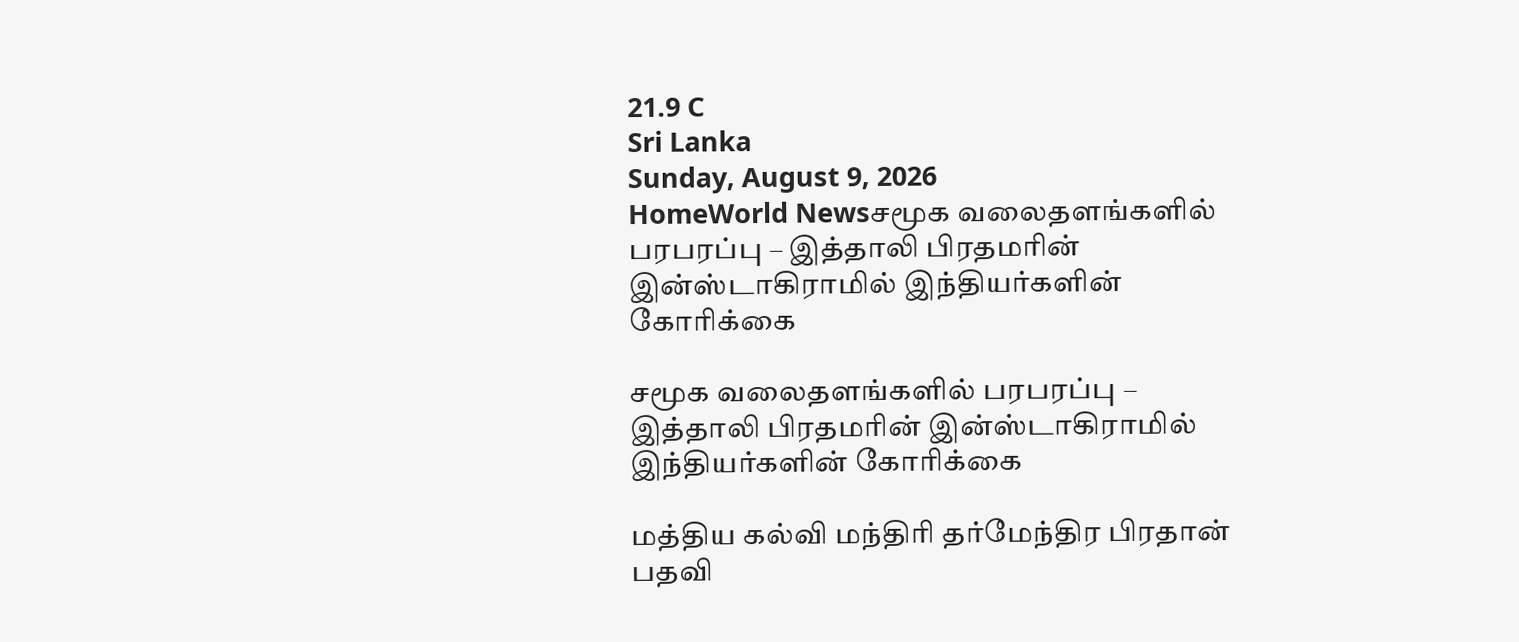21.9 C
Sri Lanka
Sunday, August 9, 2026
HomeWorld Newsசமூக வலைதளங்களில் பரபரப்பு – இத்தாலி பிரதமரின் இன்ஸ்டாகிராமில் இந்தியர்களின் கோரிக்கை

சமூக வலைதளங்களில் பரபரப்பு – இத்தாலி பிரதமரின் இன்ஸ்டாகிராமில் இந்தியர்களின் கோரிக்கை

மத்திய கல்வி மந்திரி தர்மேந்திர பிரதான் பதவி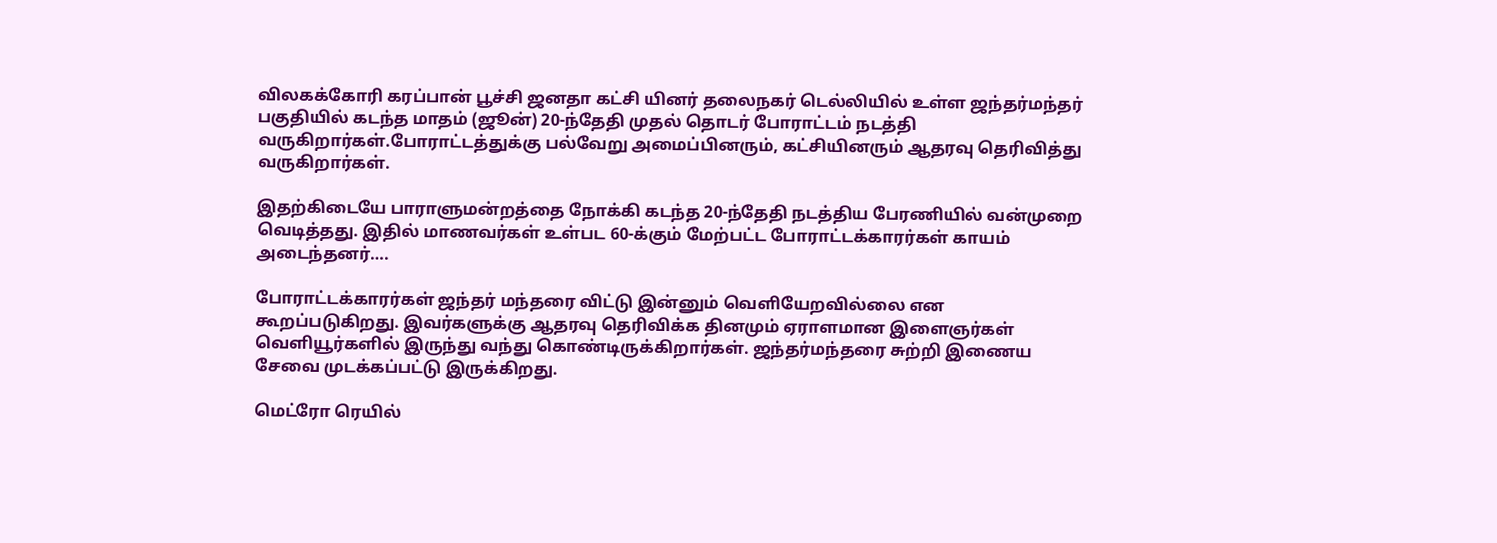விலகக்கோரி கரப்பான் பூச்சி ஜனதா கட்சி யினர் தலைநகர் டெல்லியில் உள்ள ஜந்தர்மந்தர் பகுதியில் கடந்த மாதம் (ஜூன்) 20-ந்தேதி முதல் தொடர் போராட்டம் நடத்தி வருகிறார்கள்.போராட்டத்துக்கு பல்வேறு அமைப்பினரும், கட்சியினரும் ஆதரவு தெரிவித்து வருகிறார்கள்.

இதற்கிடையே பாராளுமன்றத்தை நோக்கி கடந்த 20-ந்தேதி நடத்திய பேரணியில் வன்முறை வெடித்தது. இதில் மாணவர்கள் உள்பட 60-க்கும் மேற்பட்ட போராட்டக்காரர்கள் காயம் அடைந்தனர்….

போராட்டக்காரர்கள் ஜந்தர் மந்தரை விட்டு இன்னும் வெளியேறவில்லை என கூறப்படுகிறது. இவர்களுக்கு ஆதரவு தெரிவிக்க தினமும் ஏராளமான இளைஞர்கள் வெளியூர்களில் இருந்து வந்து கொண்டிருக்கிறார்கள். ஜந்தர்மந்தரை சுற்றி இணைய சேவை முடக்கப்பட்டு இருக்கிறது.

மெட்ரோ ரெயில்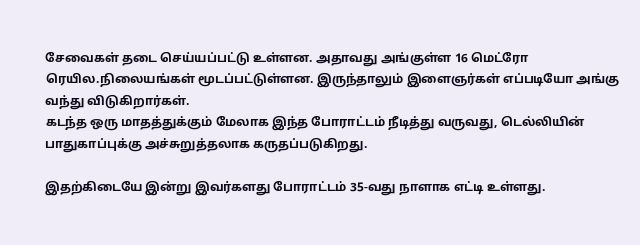சேவைகள் தடை செய்யப்பட்டு உள்ளன. அதாவது அங்குள்ள 16 மெட்ரோ ரெயில.நிலையங்கள் மூடப்பட்டுள்ளன. இருந்தாலும் இளைஞர்கள் எப்படியோ அங்கு வந்து விடுகிறார்கள்.
கடந்த ஒரு மாதத்துக்கும் மேலாக இந்த போராட்டம் நீடித்து வருவது, டெல்லியின் பாதுகாப்புக்கு அச்சுறுத்தலாக கருதப்படுகிறது.

இதற்கிடையே இன்று இவர்களது போராட்டம் 35-வது நாளாக எட்டி உள்ளது.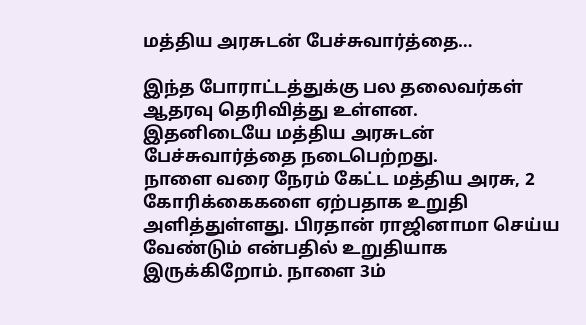மத்திய அரசுடன் பேச்சுவார்த்தை…

இந்த போராட்டத்துக்கு பல தலைவர்கள் ஆதரவு தெரிவித்து உள்ளன.
இதனிடையே மத்திய அரசுடன் பேச்சுவார்த்தை நடைபெற்றது.
நாளை வரை நேரம் கேட்ட மத்திய அரசு, 2 கோரிக்கைகளை ஏற்பதாக உறுதி அளித்துள்ளது. பிரதான் ராஜினாமா செய்ய வேண்டும் என்பதில் உறுதியாக இருக்கிறோம். நாளை 3ம்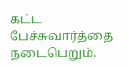கட்ட பேச்சுவார்த்தை நடைபெறும்.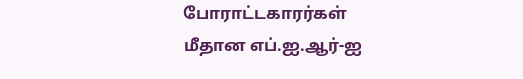போராட்டகார‌ர்கள் மீதான எப்.ஐ.ஆர்-ஐ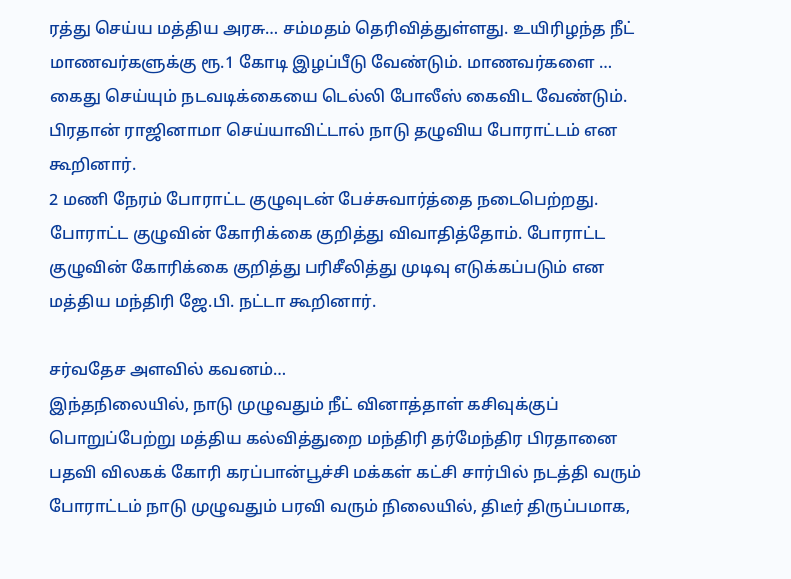ரத்து செய்ய மத்திய அரசு… சம்மதம் தெரிவித்துள்ளது. உயிரிழந்த நீட் மாணவர்களுக்கு ரூ.1 கோடி இழப்பீடு வேண்டும். மாணவர்களை …
கைது செய்யும் நடவடிக்கையை டெல்லி போலீஸ் கைவிட வேண்டும். பிரதான் ராஜினாமா செய்யாவிட்டால் நாடு தழுவிய போராட்டம் என கூறினார்.
2 மணி நேரம் போராட்ட குழுவுடன் பேச்சுவார்த்தை நடைபெற்ற‌து. போராட்ட குழுவின் கோரிக்கை குறித்து விவாதித்தோம். போராட்ட குழுவின் கோரிக்கை குறித்து பரிசீலித்து முடிவு எடுக்கப்படும் என மத்திய மந்திரி ஜே.பி. நட்டா கூறினார்.

சர்வதேச அளவில் கவனம்…
இந்தநிலையில், நாடு முழுவதும் நீட் வினாத்தாள் கசிவுக்குப் பொறுப்பேற்று மத்திய கல்வித்துறை மந்திரி தர்மேந்திர பிரதானை பதவி விலகக் கோரி கரப்பான்பூச்சி மக்கள் கட்சி சார்பில் நடத்தி வரும் போராட்டம் நாடு முழுவதும் பரவி வரும் நிலையில், திடீர் திருப்பமாக,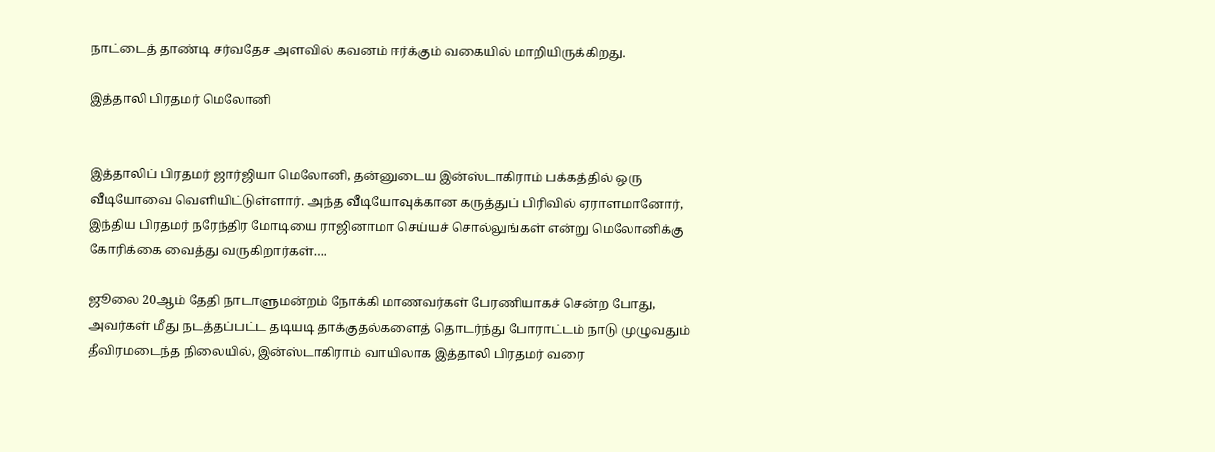நாட்டைத் தாண்டி சர்வதேச அளவில் கவனம் ஈர்க்கும் வகையில் மாறியிருக்கிறது.

இத்தாலி பிரதமர் மெலோனி


இத்தாலிப் பிரதமர் ஜார்ஜியா மெலோனி, தன்னுடைய இன்ஸ்டாகிராம் பக்கத்தில் ஒரு வீடியோவை வெளியிட்டுள்ளார். அந்த வீடியோவுக்கான கருத்துப் பிரிவில் ஏராளமானோர், இந்திய பிரதமர் நரேந்திர மோடியை ராஜினாமா செய்யச் சொல்லுங்கள் என்று மெலோனிக்கு கோரிக்கை வைத்து வருகிறார்கள்….

ஜூலை 20ஆம் தேதி நாடாளுமன்றம் நோக்கி மாணவர்கள் பேரணியாகச் சென்ற போது, அவர்கள் மீது நடத்தப்பட்ட தடியடி தாக்குதல்களைத் தொடர்ந்து போராட்டம் நாடு முழுவதும் தீவிரமடைந்த நிலையில், இன்ஸ்டாகிராம் வாயிலாக இத்தாலி பிரதமர் வரை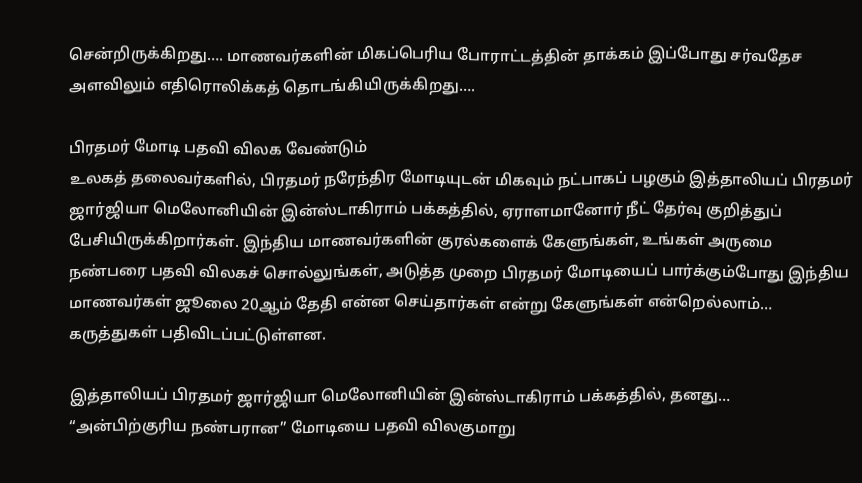சென்றிருக்கிறது…. மாணவர்களின் மிகப்பெரிய போராட்டத்தின் தாக்கம் இப்போது சர்வதேச அளவிலும் எதிரொலிக்கத் தொடங்கியிருக்கிறது….

பிரதமர் மோடி பதவி விலக வேண்டும்
உலகத் தலைவர்களில், பிரதமர் நரேந்திர மோடியுடன் மிகவும் நட்பாகப் பழகும் இத்தாலியப் பிரதமர் ஜார்ஜியா மெலோனியின் இன்ஸ்டாகிராம் பக்கத்தில், ஏராளமானோர் நீட் தேர்வு குறித்துப் பேசியிருக்கிறார்கள். இந்திய மாணவர்களின் குரல்களைக் கேளுங்கள், உங்கள் அருமை நண்பரை பதவி விலகச் சொல்லுங்கள், அடுத்த முறை பிரதமர் மோடியைப் பார்க்கும்போது இந்திய மாணவர்கள் ஜூலை 20ஆம் தேதி என்ன செய்தார்கள் என்று கேளுங்கள் என்றெல்லாம்… கருத்துகள் பதிவிடப்பட்டுள்ளன.

இத்தாலியப் பிரதமர் ஜார்ஜியா மெலோனியின் இன்ஸ்டாகிராம் பக்கத்தில், தனது…
“அன்பிற்குரிய நண்பரான” மோடியை பதவி விலகுமாறு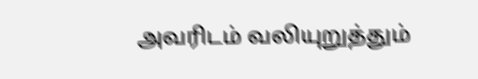அவரிடம் வலியுறுத்தும்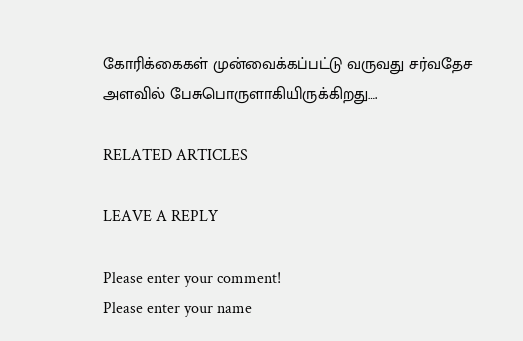கோரிக்கைகள் முன்வைக்கப்பட்டு வருவது சர்வதேச அளவில் பேசுபொருளாகியிருக்கிறது….

RELATED ARTICLES

LEAVE A REPLY

Please enter your comment!
Please enter your name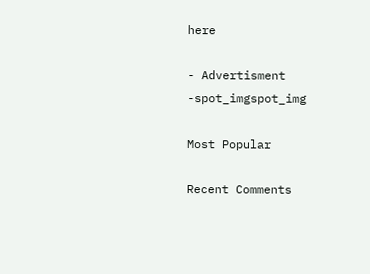here

- Advertisment -spot_imgspot_img

Most Popular

Recent Comments